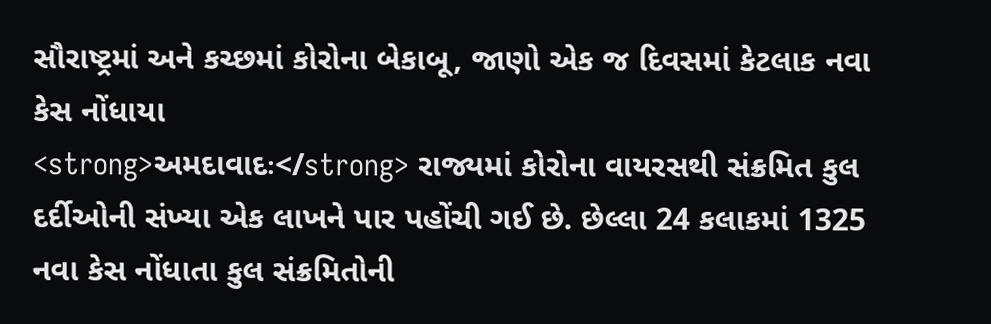સૌરાષ્ટ્રમાં અને કચ્છમાં કોરોના બેકાબૂ, જાણો એક જ દિવસમાં કેટલાક નવા કેસ નોંધાયા
<strong>અમદાવાદઃ</strong> રાજ્યમાં કોરોના વાયરસથી સંક્રમિત કુલ દર્દીઓની સંખ્યા એક લાખને પાર પહોંચી ગઈ છે. છેલ્લા 24 કલાકમાં 1325 નવા કેસ નોંધાતા કુલ સંક્રમિતોની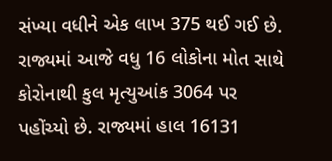સંખ્યા વધીને એક લાખ 375 થઈ ગઈ છે. રાજ્યમાં આજે વધુ 16 લોકોના મોત સાથે કોરોનાથી કુલ મૃત્યુઆંક 3064 પર પહોંચ્યો છે. રાજ્યમાં હાલ 16131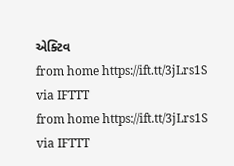એક્ટિવ
from home https://ift.tt/3jLrs1S
via IFTTT
from home https://ift.tt/3jLrs1S
via IFTTT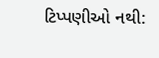ટિપ્પણીઓ નથી: